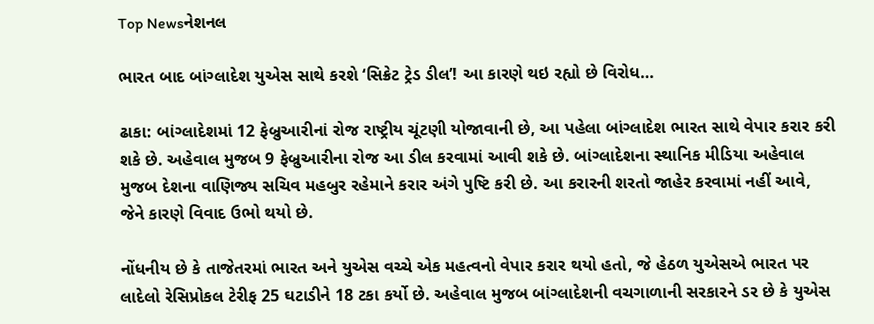Top Newsનેશનલ

ભારત બાદ બાંગ્લાદેશ યુએસ સાથે કરશે ‘સિક્રેટ ટ્રેડ ડીલ’! આ કારણે થઇ રહ્યો છે વિરોધ…

ઢાકા: બાંગ્લાદેશમાં 12 ફેબ્રુઆરીનાં રોજ રાષ્ટ્રીય ચૂંટણી યોજાવાની છે, આ પહેલા બાંગ્લાદેશ ભારત સાથે વેપાર કરાર કરી શકે છે. અહેવાલ મુજબ 9 ફેબ્રુઆરીના રોજ આ ડીલ કરવામાં આવી શકે છે. બાંગ્લાદેશના સ્થાનિક મીડિયા અહેવાલ મુજબ દેશના વાણિજ્ય સચિવ મહબુર રહેમાને કરાર અંગે પુષ્ટિ કરી છે. આ કરારની શરતો જાહેર કરવામાં નહીં આવે, જેને કારણે વિવાદ ઉભો થયો છે.

નોંધનીય છે કે તાજેતરમાં ભારત અને યુએસ વચ્ચે એક મહત્વનો વેપાર કરાર થયો હતો, જે હેઠળ યુએસએ ભારત પર લાદેલો રેસિપ્રોકલ ટેરીફ 25 ઘટાડીને 18 ટકા કર્યો છે. અહેવાલ મુજબ બાંગ્લાદેશની વચગાળાની સરકારને ડર છે કે યુએસ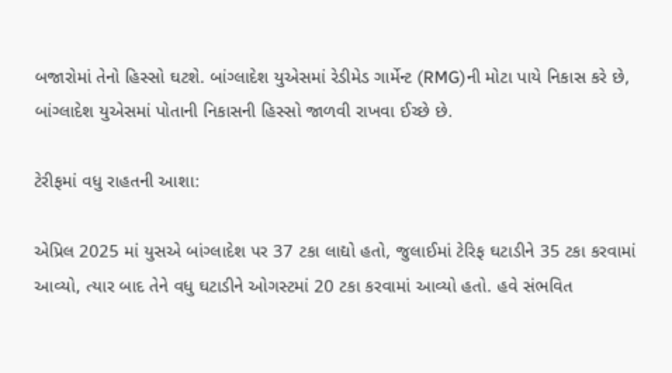બજારોમાં તેનો હિસ્સો ઘટશે. બાંગ્લાદેશ યુએસમાં રેડીમેડ ગાર્મેન્ટ (RMG)ની મોટા પાયે નિકાસ કરે છે, બાંગ્લાદેશ યુએસમાં પોતાની નિકાસની હિસ્સો જાળવી રાખવા ઈચ્છે છે.

ટેરીફમાં વધુ રાહતની આશા:

એપ્રિલ 2025 માં યુસએ બાંગ્લાદેશ પર 37 ટકા લાદ્યો હતો, જુલાઈમાં ટેરિફ ઘટાડીને 35 ટકા કરવામાં આવ્યો, ત્યાર બાદ તેને વધુ ઘટાડીને ઓગસ્ટમાં 20 ટકા કરવામાં આવ્યો હતો. હવે સંભવિત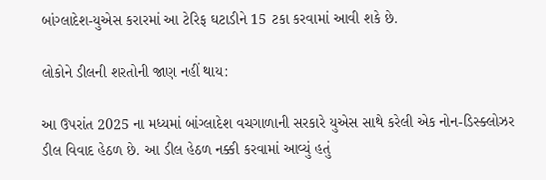બાંગ્લાદેશ-યુએસ કરારમાં આ ટેરિફ ઘટાડીને 15 ટકા કરવામાં આવી શકે છે.

લોકોને ડીલની શરતોની જાણ નહીં થાય:

આ ઉપરાંત 2025 ના મધ્યમાં બાંગ્લાદેશ વચગાળાની સરકારે યુએસ સાથે કરેલી એક નોન-ડિસ્ક્લોઝર ડીલ વિવાદ હેઠળ છે. આ ડીલ હેઠળ નક્કી કરવામાં આવ્યું હતું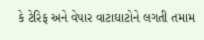કે ટેરિફ અને વેપાર વાટાઘાટોને લગતી તમામ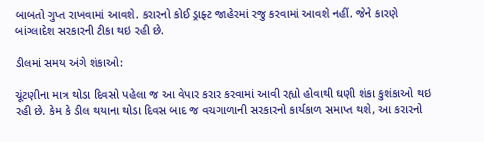બાબતો ગુપ્ત રાખવામાં આવશે. કરારનો કોઈ ડ્રાફ્ટ જાહેરમાં રજુ કરવામાં આવશે નહીં. જેને કારણે બાંગ્લાદેશ સરકારની ટીકા થઇ રહી છે.

ડીલમાં સમય અંગે શંકાઓ:

ચૂંટણીના માત્ર થોડા દિવસો પહેલા જ આ વેપાર કરાર કરવામાં આવી રહ્યો હોવાથી ઘણી શંકા કુશંકાઓ થઇ રહી છે. કેમ કે ડીલ થયાના થોડા દિવસ બાદ જ વચગાળાની સરકારનો કાર્યકાળ સમાપ્ત થશે, આ કરારનો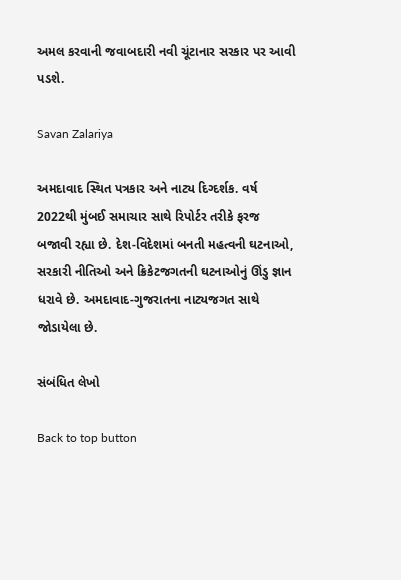અમલ કરવાની જવાબદારી નવી ચૂંટાનાર સરકાર પર આવી પડશે.

Savan Zalariya

અમદાવાદ સ્થિત પત્રકાર અને નાટ્ય દિગ્દર્શક. વર્ષ 2022થી મુંબઈ સમાચાર સાથે રિપોર્ટર તરીકે ફરજ બજાવી રહ્યા છે. દેશ-વિદેશમાં બનતી મહત્વની ઘટનાઓ, સરકારી નીતિઓ અને ક્રિકેટજગતની ઘટનાઓનું ઊંડુ જ્ઞાન ધરાવે છે. અમદાવાદ-ગુજરાતના નાટ્યજગત સાથે જોડાયેલા છે.

સંબંધિત લેખો

Back to top button